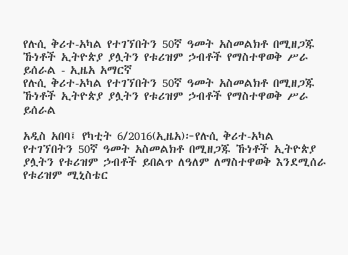የሉሲ ቅሪተ-አካል የተገኘበትን 50ኛ ዓመት አስመልክቶ በሚዘጋጁ ኹነቶች ኢትዮጵያ ያሏትን የቱሪዝም ኃብቶች የማስተዋወቅ ሥራ ይሰራል - ኢዜአ አማርኛ
የሉሲ ቅሪተ-አካል የተገኘበትን 50ኛ ዓመት አስመልክቶ በሚዘጋጁ ኹነቶች ኢትዮጵያ ያሏትን የቱሪዝም ኃብቶች የማስተዋወቅ ሥራ ይሰራል

አዲስ አበባ፤ የካቲት 6/2016(ኢዜአ)፦የሉሲ ቅሪተ-አካል የተገኘበትን 50ኛ ዓመት አስመልክቶ በሚዘጋጁ ኹነቶች ኢትዮጵያ ያሏትን የቱሪዝም ኃብቶች ይበልጥ ለዓለም ለማስተዋወቅ እንደሚሰራ የቱሪዝም ሚኒስቴር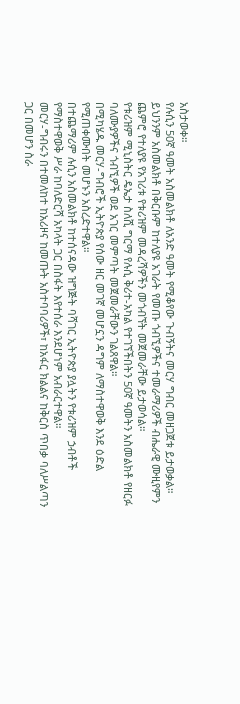አስታወቀ።
የሉሲን 50ኛ ዓመት አስመልክቶ ለአንድ ዓመት የሚቆየው ጉብኝትና መርሃ ግብር መዘጋጀቱ ይታወቃል።
ይህንንም አስመልክቶ በቅርቡም ከተለያዩ አገራት የመጡ ጎብኚዎችና ተመራማሪዎች ብሔራዊ ሙዚየምን ጨምሮ የተለያዩ የአገሪቱ የቱሪዝም መዳረሻዎችን መጎብኘት መጀመራቸው ይታወሳል።
የቱሪዝም ሚኒስትር ዴኤታ ስለሺ ግርማ የሉሲ ቅሪተ-አካል የተገኘችበትን 50ኛ ዓመትን አስመልክቶ የዘርፉ ባለሙያዎችና ጎብኚዎች ወደ አገር መምጣት መጀመራቸውን ገልጸዋል።
በሚካሄዱ መርሃ-ግብሮች ኢትዮጵያ የሰው ዘር መገኛ መሆኗን ዳግም ለማስተዋወቅ እንደ ዕድል የሚጠቀሙበት መሆኑን አስረድተዋል።
በተጨማሪም ሉሲን አስመልክቶ ከተሰናዳው ዝግጅት ባሻገር ኢትዮጵያ ያሏትን የቱሪዝም ኃብቶች የማስተዋወቅ ሥራ ከባለድርሻ አካላት ጋር በስፋት እየተሰራ እንደሆነም አብራርተዋል።
መርሃ-ግብሩን በተመለከተ ከአሪዞና ከመጡት አስተባባሪዎች፣ ከአፋር ክልልና ከቅርስ ጥበቃ ባለሥልጣን ጋር በመሆን ስራ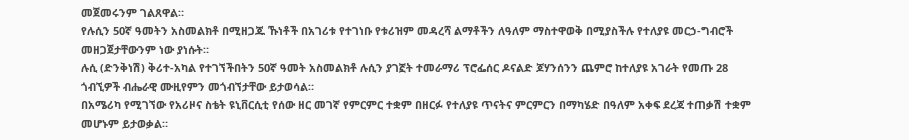መጀመሩንም ገልጸዋል።
የሉሲን 50ኛ ዓመትን አስመልክቶ በሚዘጋጁ ኹነቶች በአገሪቱ የተገነቡ የቱሪዝም መዳረሻ ልማቶችን ለዓለም ማስተዋወቅ በሚያስችሉ የተለያዩ መርኃ-ግብሮች መዘጋጀታቸውንም ነው ያነሱት።
ሉሲ (ድንቅነሽ) ቅሪተ-አካል የተገኘችበትን 50ኛ ዓመት አስመልክቶ ሉሲን ያገኟት ተመራማሪ ፕሮፌሰር ዶናልድ ጆሃንሰንን ጨምሮ ከተለያዩ አገራት የመጡ 28 ጎብኚዎች ብሔራዊ ሙዚየምን መጎብኘታቸው ይታወሳል።
በአሜሪካ የሚገኘው የአሪዞና ስቴት ዩኒቨርሲቲ የሰው ዘር መገኛ የምርምር ተቋም በዘርፉ የተለያዩ ጥናትና ምርምርን በማካሄድ በዓለም አቀፍ ደረጃ ተጠቃሽ ተቋም መሆኑም ይታወቃል።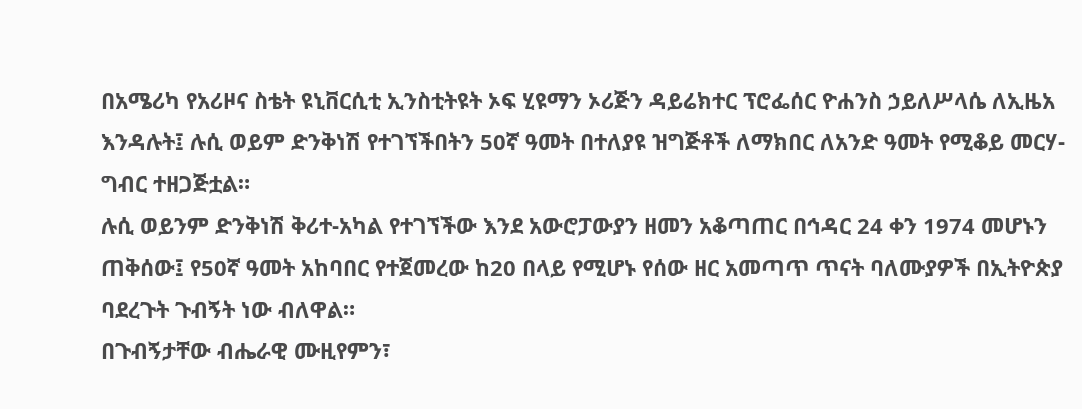በአሜሪካ የአሪዞና ስቴት ዩኒቨርሲቲ ኢንስቲትዩት ኦፍ ሂዩማን ኦሪጅን ዳይሬክተር ፕሮፌሰር ዮሐንስ ኃይለሥላሴ ለኢዜአ እንዳሉት፤ ሉሲ ወይም ድንቅነሽ የተገኘችበትን 50ኛ ዓመት በተለያዩ ዝግጅቶች ለማክበር ለአንድ ዓመት የሚቆይ መርሃ-ግብር ተዘጋጅቷል።
ሉሲ ወይንም ድንቅነሽ ቅሪተ-አካል የተገኘችው እንደ አውሮፓውያን ዘመን አቆጣጠር በኅዳር 24 ቀን 1974 መሆኑን ጠቅሰው፤ የ50ኛ ዓመት አከባበር የተጀመረው ከ20 በላይ የሚሆኑ የሰው ዘር አመጣጥ ጥናት ባለሙያዎች በኢትዮጵያ ባደረጉት ጉብኝት ነው ብለዋል።
በጉብኝታቸው ብሔራዊ ሙዚየምን፣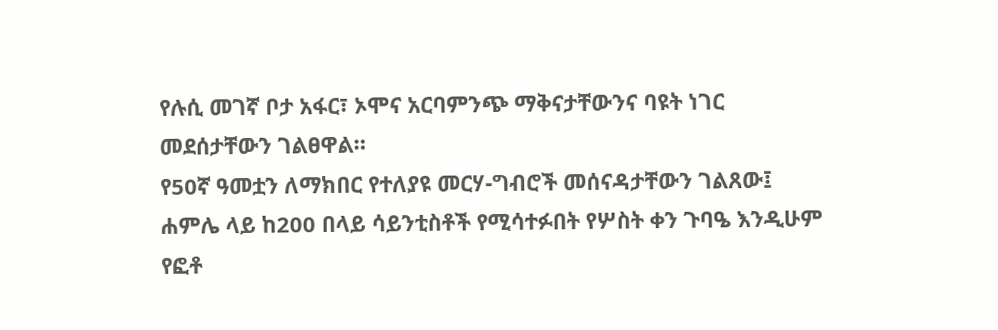የሉሲ መገኛ ቦታ አፋር፣ ኦሞና አርባምንጭ ማቅናታቸውንና ባዩት ነገር መደሰታቸውን ገልፀዋል።
የ50ኛ ዓመቷን ለማክበር የተለያዩ መርሃ-ግብሮች መሰናዳታቸውን ገልጸው፤ ሐምሌ ላይ ከ200 በላይ ሳይንቲስቶች የሚሳተፉበት የሦስት ቀን ጉባዔ እንዲሁም የፎቶ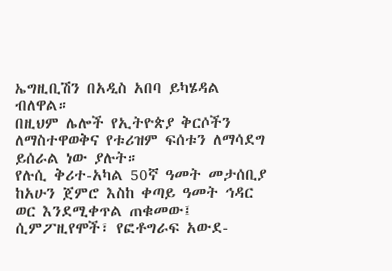ኤግዚቢሽን በአዲስ አበባ ይካሄዳል ብለዋል።
በዚህም ሌሎች የኢትዮጵያ ቅርሶችን ለማስተዋወቅና የቱሪዝም ፍሰቱን ለማሳደግ ይሰራል ነው ያሉት።
የሉሲ ቅሪተ-አካል 50ኛ ዓመት መታሰቢያ ከአሁን ጀምሮ እስከ ቀጣይ ዓመት ኅዳር ወር እንደሚቀጥል ጠቁመው፤ ሲምፖዚየሞች፣ የፎቶግራፍ አውደ-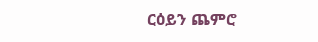ርዕይን ጨምሮ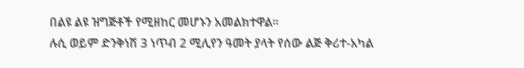በልዩ ልዩ ዝግጅቶች የሚዘከር መሆኑን አመልክተዋል።
ሉሲ ወይም ድንቅነሽ 3 ነጥብ 2 ሚሊየን ዓመት ያላት የሰው ልጅ ቅሪተ-አካል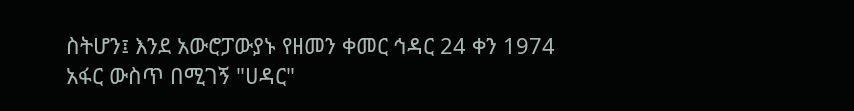ስትሆን፤ እንደ አውሮፓውያኑ የዘመን ቀመር ኅዳር 24 ቀን 1974 አፋር ውስጥ በሚገኝ "ሀዳር"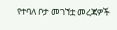የተባለ ቦታ መገኘቷ መረጃዎች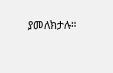ያመለክታሉ።